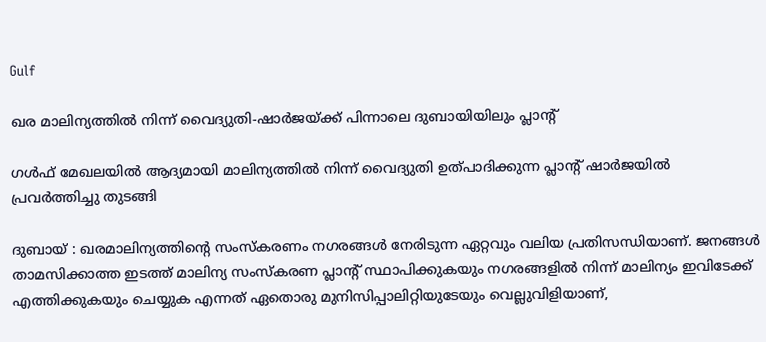Gulf

ഖര മാലിന്യത്തില്‍ നിന്ന് വൈദ്യുതി-ഷാര്‍ജയ്ക്ക് പിന്നാലെ ദുബായിയിലും പ്ലാന്റ്

ഗള്‍ഫ് മേഖലയില്‍ ആദ്യമായി മാലിന്യത്തില്‍ നിന്ന് വൈദ്യുതി ഉത്പാദിക്കുന്ന പ്ലാന്റ് ഷാര്‍ജയില്‍ പ്രവര്‍ത്തിച്ചു തുടങ്ങി

ദുബായ് : ഖരമാലിന്യത്തിന്റെ സംസ്‌കരണം നഗരങ്ങള്‍ നേരിടുന്ന ഏറ്റവും വലിയ പ്രതിസന്ധിയാണ്. ജനങ്ങള്‍ താമസിക്കാത്ത ഇടത്ത് മാലിന്യ സംസ്‌കരണ പ്ലാന്റ് സ്ഥാപിക്കുകയും നഗരങ്ങളില്‍ നിന്ന് മാലിന്യം ഇവിടേക്ക് എത്തിക്കുകയും ചെയ്യുക എന്നത് ഏതൊരു മുനിസിപ്പാലിറ്റിയുടേയും വെല്ലുവിളിയാണ്,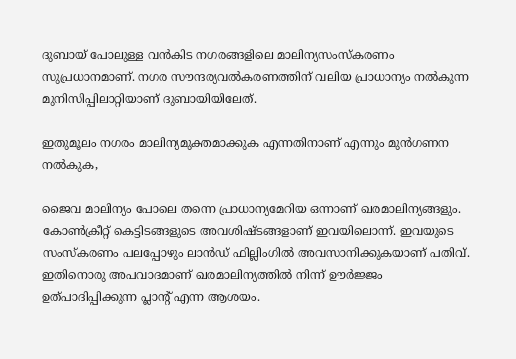ദുബായ് പോലുള്ള വന്‍കിട നഗരങ്ങളിലെ മാലിന്യസംസ്‌കരണം സുപ്രധാനമാണ്. നഗര സൗന്ദര്യവല്‍കരണത്തിന് വലിയ പ്രാധാന്യം നല്‍കുന്ന മുനിസിപ്പിലാറ്റിയാണ് ദുബായിയിലേത്.

ഇതുമൂലം നഗരം മാലിന്യമുക്തമാക്കുക എന്നതിനാണ് എന്നും മുന്‍ഗണന നല്‍കുക,

ജൈവ മാലിന്യം പോലെ തന്നെ പ്രാധാന്യമേറിയ ഒന്നാണ് ഖരമാലിന്യങ്ങളും. കോണ്‍ക്രീറ്റ് കെട്ടിടങ്ങളുടെ അവശിഷ്ടങ്ങളാണ് ഇവയിലൊന്ന്. ഇവയുടെ സംസ്‌കരണം പലപ്പോഴും ലാന്‍ഡ് ഫില്ലിംഗില്‍ അവസാനിക്കുകയാണ് പതിവ്. ഇതിനൊരു അപവാദമാണ് ഖരമാലിന്യത്തില്‍ നിന്ന് ഊര്‍ജ്ജം ഉത്പാദിപ്പിക്കുന്ന പ്ലാന്റ് എന്ന ആശയം.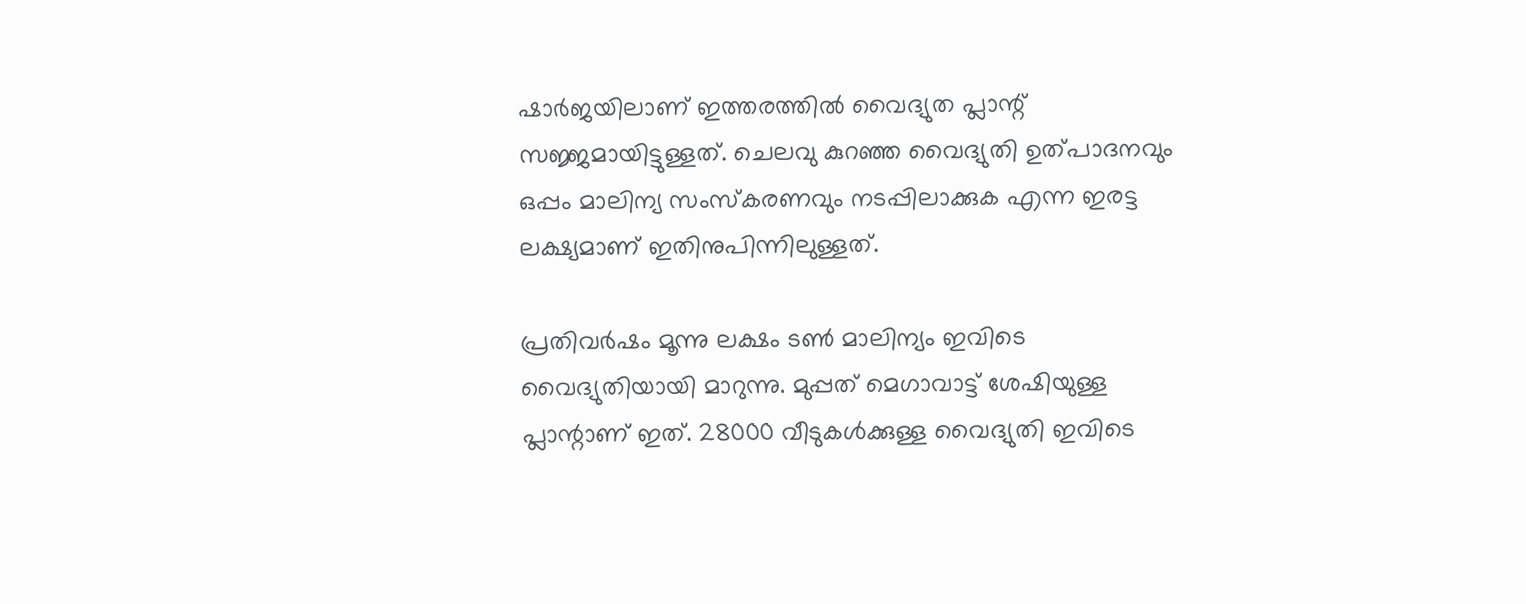ഷാര്‍ജയിലാണ് ഇത്തരത്തില്‍ വൈദ്യുത പ്ലാന്റ് സജ്ജമായിട്ടുള്ളത്. ചെലവു കുറഞ്ഞ വൈദ്യുതി ഉത്പാദനവും ഒപ്പം മാലിന്യ സംസ്‌കരണവും നടപ്പിലാക്കുക എന്ന ഇരട്ട ലക്ഷ്യമാണ് ഇതിനുപിന്നിലുള്ളത്.

പ്രതിവര്‍ഷം മൂന്നു ലക്ഷം ടണ്‍ മാലിന്യം ഇവിടെ വൈദ്യുതിയായി മാറുന്നു. മുപ്പത് മെഗാവാട്ട് ശേഷിയുള്ള പ്ലാന്റാണ് ഇത്. 28000 വീടുകള്‍ക്കുള്ള വൈദ്യുതി ഇവിടെ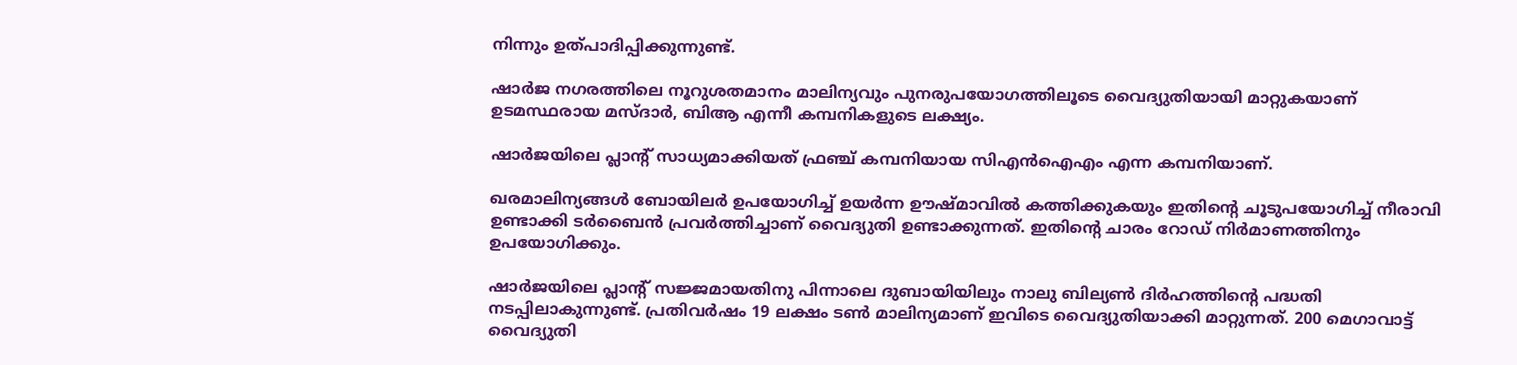നിന്നും ഉത്പാദിപ്പിക്കുന്നുണ്ട്.

ഷാര്‍ജ നഗരത്തിലെ നൂറുശതമാനം മാലിന്യവും പുനരുപയോഗത്തിലൂടെ വൈദ്യുതിയായി മാറ്റുകയാണ് ഉടമസ്ഥരായ മസ്ദാര്‍, ബിആ എന്നീ കമ്പനികളുടെ ലക്ഷ്യം.

ഷാര്‍ജയിലെ പ്ലാന്റ് സാധ്യമാക്കിയത് ഫ്രഞ്ച് കമ്പനിയായ സിഎന്‍ഐഎം എന്ന കമ്പനിയാണ്.

ഖരമാലിന്യങ്ങള്‍ ബോയിലര്‍ ഉപയോഗിച്ച് ഉയര്‍ന്ന ഊഷ്മാവില്‍ കത്തിക്കുകയും ഇതിന്റെ ചൂടുപയോഗിച്ച് നീരാവി ഉണ്ടാക്കി ടര്‍ബൈന്‍ പ്രവര്‍ത്തിച്ചാണ് വൈദ്യുതി ഉണ്ടാക്കുന്നത്. ഇതിന്റെ ചാരം റോഡ് നിര്‍മാണത്തിനും ഉപയോഗിക്കും.

ഷാര്‍ജയിലെ പ്ലാന്റ് സജ്ജമായതിനു പിന്നാലെ ദുബായിയിലും നാലു ബില്യണ്‍ ദിര്‍ഹത്തിന്റെ പദ്ധതി നടപ്പിലാകുന്നുണ്ട്. പ്രതിവര്‍ഷം 19 ലക്ഷം ടണ്‍ മാലിന്യമാണ് ഇവിടെ വൈദ്യുതിയാക്കി മാറ്റുന്നത്. 200 മെഗാവാട്ട് വൈദ്യുതി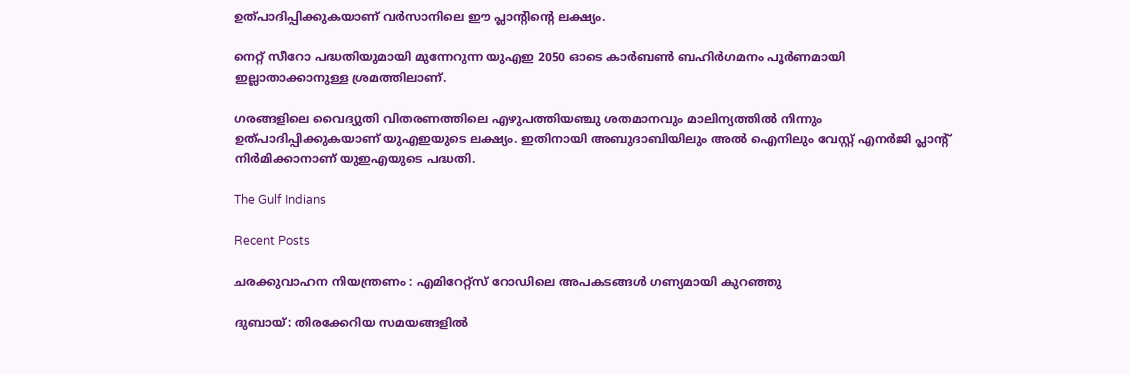ഉത്പാദിപ്പിക്കുകയാണ് വര്‍സാനിലെ ഈ പ്ലാന്റിന്റെ ലക്ഷ്യം.

നെറ്റ് സീറോ പദ്ധതിയുമായി മുന്നേറുന്ന യുഎഇ 2050 ഓടെ കാര്‍ബണ്‍ ബഹിര്‍ഗമനം പൂര്‍ണമായി ഇല്ലാതാക്കാനുള്ള ശ്രമത്തിലാണ്.

ഗരങ്ങളിലെ വൈദ്യുതി വിതരണത്തിലെ എഴുപത്തിയഞ്ചു ശതമാനവും മാലിന്യത്തില്‍ നിന്നും ഉത്പാദിപ്പിക്കുകയാണ് യുഎഇയുടെ ലക്ഷ്യം. ഇതിനായി അബുദാബിയിലും അല്‍ ഐനിലും വേസ്റ്റ് എനര്‍ജി പ്ലാന്റ് നിര്‍മിക്കാനാണ് യുഇഎയുടെ പദ്ധതി.

The Gulf Indians

Recent Posts

ചരക്കുവാഹന നിയന്ത്രണം : എമിറേറ്റ്സ് റോഡിലെ അപകടങ്ങൾ ഗണ്യമായി കുറഞ്ഞു

ദുബായ്: തിരക്കേറിയ സമയങ്ങളിൽ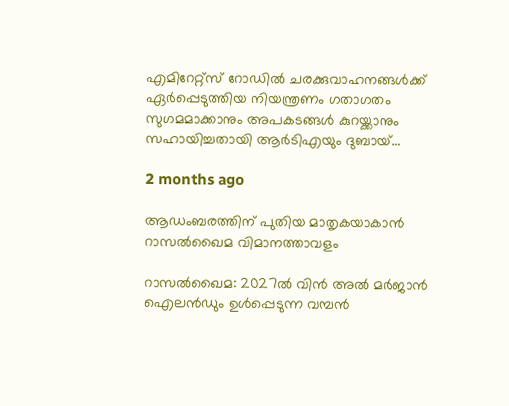എമിറേറ്റ്സ് റോഡിൽ ചരക്കുവാഹനങ്ങൾക്ക് ഏർപ്പെടുത്തിയ നിയന്ത്രണം ഗതാഗതം സുഗമമാക്കാനും അപകടങ്ങൾ കുറയ്ക്കാനും സഹായിച്ചതായി ആർടിഎയും ദുബായ്…

2 months ago

ആഡംബരത്തിന് പുതിയ മാതൃകയാകാൻ റാസൽഖൈമ വിമാനത്താവളം

റാസൽഖൈമ: 2027ൽ വിൻ അൽ മർജാൻ ഐലൻഡും ഉൾപ്പെടുന്ന വമ്പൻ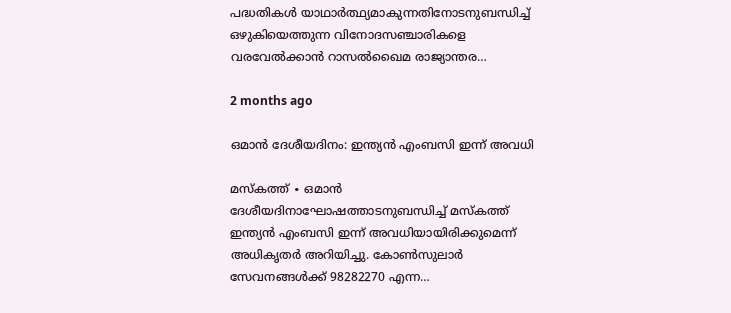പദ്ധതികൾ യാഥാർത്ഥ്യമാകുന്നതിനോടനുബന്ധിച്ച് ഒഴുകിയെത്തുന്ന വിനോദസഞ്ചാരികളെ വരവേൽക്കാൻ റാസൽഖൈമ രാജ്യാന്തര…

2 months ago

ഒമാൻ ദേശീയദിനം: ഇന്ത്യൻ എംബസി ഇന്ന് അവധി

മസ്‌കത്ത് ∙ ഒമാൻ ദേശീയദിനാഘോഷത്താടനുബന്ധിച്ച് മസ്‌കത്ത് ഇന്ത്യൻ എംബസി ഇന്ന് അവധിയായിരിക്കുമെന്ന് അധികൃതർ അറിയിച്ചു. കോൺസുലാർ സേവനങ്ങൾക്ക് 98282270 എന്ന…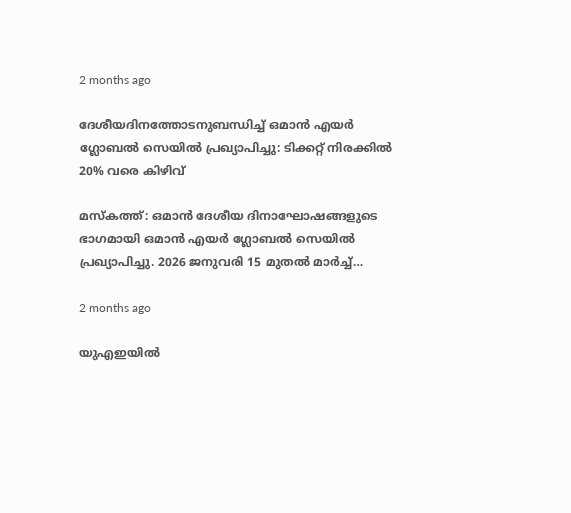2 months ago

ദേശീയദിനത്തോടനുബന്ധിച്ച് ഒമാൻ എയർ ഗ്ലോബൽ സെയിൽ പ്രഖ്യാപിച്ചു: ടിക്കറ്റ് നിരക്കിൽ 20% വരെ കിഴിവ്

മസ്‌കത്ത്: ഒമാൻ ദേശീയ ദിനാഘോഷങ്ങളുടെ ഭാഗമായി ഒമാൻ എയർ ഗ്ലോബൽ സെയിൽ പ്രഖ്യാപിച്ചു. 2026 ജനുവരി 15 മുതൽ മാർച്ച്…

2 months ago

യുഎഇയിൽ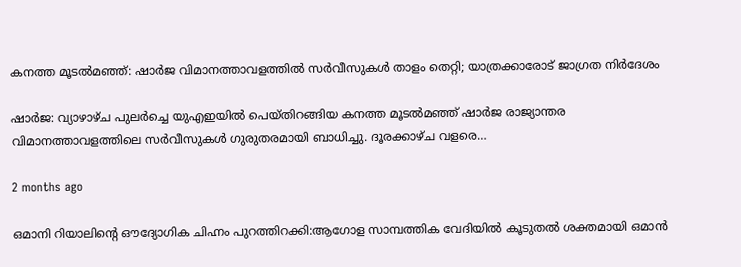കനത്ത മൂടൽമഞ്ഞ്: ഷാർജ വിമാനത്താവളത്തിൽ സർവീസുകൾ താളം തെറ്റി; യാത്രക്കാരോട് ജാഗ്രത നിർദേശം

ഷാർജ: വ്യാഴാഴ്ച പുലർച്ചെ യുഎഇയിൽ പെയ്തിറങ്ങിയ കനത്ത മൂടൽമഞ്ഞ് ഷാർജ രാജ്യാന്തര വിമാനത്താവളത്തിലെ സർവീസുകൾ ഗുരുതരമായി ബാധിച്ചു. ദൂരക്കാഴ്ച വളരെ…

2 months ago

ഒമാനി റിയാലിന്റെ ഔദ്യോഗിക ചിഹ്നം പുറത്തിറക്കി:ആഗോള സാമ്പത്തിക വേദിയിൽ കൂടുതൽ ശക്തമായി ഒമാൻ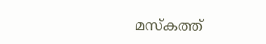മസ്‌കത്ത്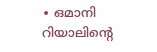∙ ഒമാനി റിയാലിന്റെ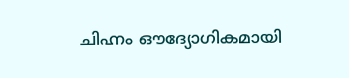ചിഹ്നം ഔദ്യോഗികമായി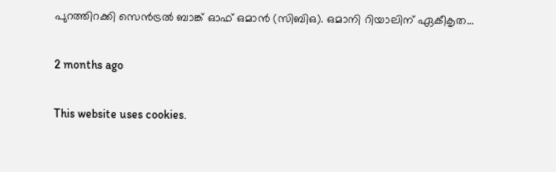പുറത്തിറക്കി സെൻട്രൽ ബാങ്ക് ഓഫ് ഒമാൻ (സിബിഒ). ഒമാനി റിയാലിന് ഏകീകൃത…

2 months ago

This website uses cookies.